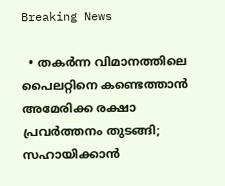Breaking News

  • തകര്‍ന്ന വിമാനത്തിലെ പൈലറ്റിനെ കണ്ടെത്താന്‍ അമേരിക്ക രക്ഷാ പ്രവര്‍ത്തനം തുടങ്ങി; സഹായിക്കാന്‍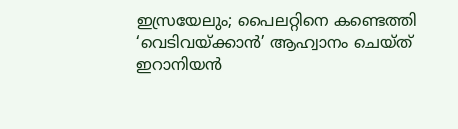ഇസ്രയേലും; പൈലറ്റിനെ കണ്ടെത്തി ‘വെടിവയ്ക്കാന്‍’ ആഹ്വാനം ചെയ്ത് ഇറാനിയന്‍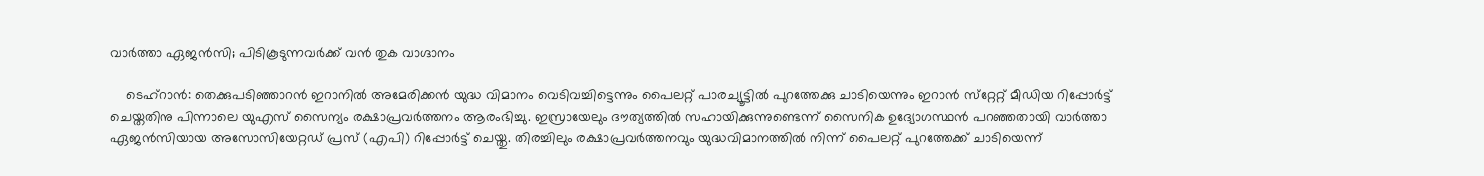വാര്‍ത്താ ഏജന്‍സി; പിടികൂടുന്നവര്‍ക്ക് വന്‍ തുക വാഗ്ദാനം

    ടെഹ്‌റാന്‍: തെക്കുപടിഞ്ഞാറന്‍ ഇറാനില്‍ അമേരിക്കന്‍ യുദ്ധ വിമാനം വെടിവച്ചിട്ടെന്നും പൈലറ്റ് പാരച്യൂട്ടില്‍ പുറത്തേക്കു ചാടിയെന്നും ഇറാന്‍ സ്‌റ്റേറ്റ് മീഡിയ റിപ്പോര്‍ട്ട് ചെയ്തതിനു പിന്നാലെ യുഎസ് സൈന്യം രക്ഷാപ്രവര്‍ത്തനം ആരംഭിച്ചു. ഇസ്രായേലും ദൗത്യത്തില്‍ സഹായിക്കുന്നുണ്ടെന്ന് സൈനിക ഉദ്യോഗസ്ഥന്‍ പറഞ്ഞതായി വാര്‍ത്താ ഏജന്‍സിയായ അസോസിയേറ്റഡ് പ്രസ് (എപി) റിപ്പോര്‍ട്ട് ചെയ്തു. തിരച്ചിലും രക്ഷാപ്രവര്‍ത്തനവും യുദ്ധവിമാനത്തില്‍ നിന്ന് പൈലറ്റ് പുറത്തേക്ക് ചാടിയെന്ന്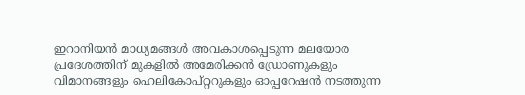ഇറാനിയന്‍ മാധ്യമങ്ങള്‍ അവകാശപ്പെടുന്ന മലയോര പ്രദേശത്തിന് മുകളില്‍ അമേരിക്കന്‍ ഡ്രോണുകളും വിമാനങ്ങളും ഹെലികോപ്റ്ററുകളും ഓപ്പറേഷന്‍ നടത്തുന്ന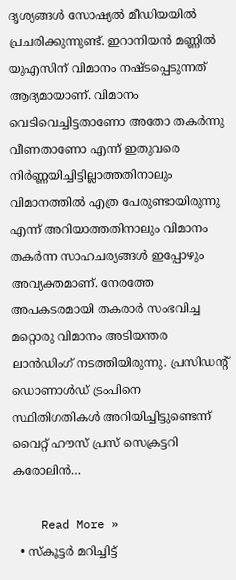ദൃശ്യങ്ങള്‍ സോഷ്യല്‍ മീഡിയയില്‍ പ്രചരിക്കുന്നുണ്ട്. ഇറാനിയന്‍ മണ്ണില്‍ യുഎസിന് വിമാനം നഷ്ടപ്പെടുന്നത് ആദ്യമായാണ്. വിമാനം വെടിവെച്ചിട്ടതാണോ അതോ തകര്‍ന്നു വീണതാണോ എന്ന് ഇതുവരെ നിര്‍ണ്ണയിച്ചിട്ടില്ലാത്തതിനാലും വിമാനത്തില്‍ എത്ര പേരുണ്ടായിരുന്നു എന്ന് അറിയാത്തതിനാലും വിമാനം തകര്‍ന്ന സാഹചര്യങ്ങള്‍ ഇപ്പോഴും അവ്യക്തമാണ്. നേരത്തേ അപകടരമായി തകരാര്‍ സംഭവിച്ച മറ്റൊരു വിമാനം അടിയന്തര ലാന്‍ഡിംഗ് നടത്തിയിരുന്നു. പ്രസിഡന്റ് ഡൊണാള്‍ഡ് ട്രംപിനെ സ്ഥിതിഗതികള്‍ അറിയിച്ചിട്ടുണ്ടെന്ന് വൈറ്റ് ഹൗസ് പ്രസ് സെക്രട്ടറി കരോലിന്‍…

    Read More »
  • സ്കൂട്ടർ മറിച്ചിട്ട്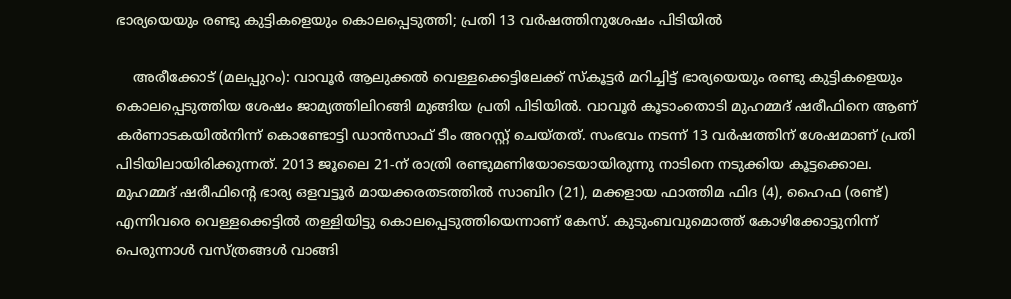ഭാര്യയെയും രണ്ടു കുട്ടികളെയും കൊലപ്പെടുത്തി; പ്രതി 13 വർഷത്തിനുശേഷം പിടിയിൽ

    അരീക്കോട് (മലപ്പുറം): വാവൂർ ആലുക്കൽ വെള്ളക്കെട്ടിലേക്ക് സ്കൂട്ടർ മറിച്ചിട്ട് ഭാര്യയെയും രണ്ടു കുട്ടികളെയും കൊലപ്പെടുത്തിയ ശേഷം ജാമ്യത്തിലിറങ്ങി മുങ്ങിയ പ്രതി പിടിയിൽ. വാവൂർ കൂടാംതൊടി മുഹമ്മദ് ഷരീഫിനെ ആണ് കർണാടകയിൽനിന്ന് കൊണ്ടോട്ടി ഡാൻസാഫ് ടീം അറസ്റ്റ് ചെയ്തത്. സംഭവം നടന്ന് 13 വർഷത്തിന് ശേഷമാണ് പ്രതി പിടിയിലായിരിക്കുന്നത്. 2013 ജൂലൈ 21-ന് രാത്രി രണ്ടുമണിയോടെയായിരുന്നു നാടിനെ നടുക്കിയ കൂട്ടക്കൊല. മുഹമ്മദ് ഷരീഫിന്റെ ഭാര്യ ഒളവട്ടൂർ മായക്കരതടത്തിൽ സാബിറ (21), മക്കളായ ഫാത്തിമ ഫിദ (4), ഹൈഫ (രണ്ട്) എന്നിവരെ വെള്ളക്കെട്ടിൽ തള്ളിയിട്ടു കൊലപ്പെടുത്തിയെന്നാണ് കേസ്. കുടുംബവുമൊത്ത് കോഴിക്കോട്ടുനിന്ന് പെരുന്നാൾ വസ്ത്രങ്ങൾ വാങ്ങി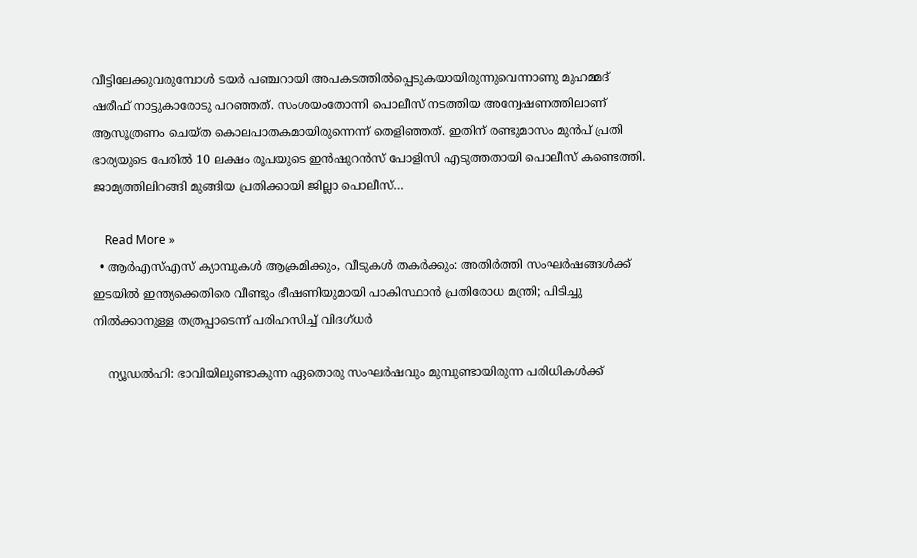വീട്ടിലേക്കുവരുമ്പോൾ ടയർ പഞ്ചറായി അപകടത്തിൽപ്പെടുകയായിരുന്നുവെന്നാണു മുഹമ്മദ് ഷരീഫ് നാട്ടുകാരോടു പറഞ്ഞത്. സംശയംതോന്നി പൊലീസ് നടത്തിയ അന്വേഷണത്തിലാണ് ആസൂത്രണം ചെയ്ത കൊലപാതകമായിരുന്നെന്ന് തെളിഞ്ഞത്. ഇതിന് രണ്ടുമാസം മുൻപ് പ്രതി ഭാര്യയുടെ പേരിൽ 10 ലക്ഷം രൂപയുടെ ഇൻഷുറൻസ് പോളിസി എടുത്തതായി പൊലീസ് കണ്ടെത്തി. ജാമ്യത്തിലിറങ്ങി മുങ്ങിയ പ്രതിക്കായി ജില്ലാ പൊലീസ്…

    Read More »
  • ആര്‍എസ്എസ് ക്യാമ്പുകള്‍ ആക്രമിക്കും, വീടുകള്‍ തകര്‍ക്കും: അതിര്‍ത്തി സംഘര്‍ഷങ്ങള്‍ക്ക് ഇടയില്‍ ഇന്ത്യക്കെതിരെ വീണ്ടും ഭീഷണിയുമായി പാകിസ്ഥാന്‍ പ്രതിരോധ മന്ത്രി; പിടിച്ചു നില്‍ക്കാനുള്ള തത്രപ്പാടെന്ന് പരിഹസിച്ച് വിദഗ്ധര്‍

    ന്യൂഡല്‍ഹി: ഭാവിയിലുണ്ടാകുന്ന ഏതൊരു സംഘര്‍ഷവും മുമ്പുണ്ടായിരുന്ന പരിധികള്‍ക്ക്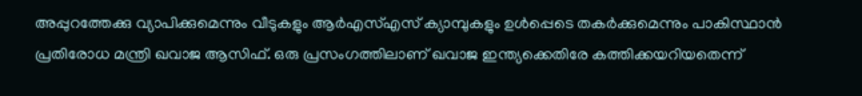അപ്പുറത്തേക്കു വ്യാപിക്കുമെന്നും വീടുകളും ആര്‍എസ്എസ് ക്യാമ്പുകളും ഉള്‍പ്പെടെ തകര്‍ക്കുമെന്നും പാകിസ്ഥാന്‍ പ്രതിരോധ മന്ത്രി ഖവാജ ആസിഫ്. ഒരു പ്രസംഗത്തിലാണ് ഖവാജ ഇന്ത്യക്കെതിരേ കത്തിക്കയറിയതെന്ന്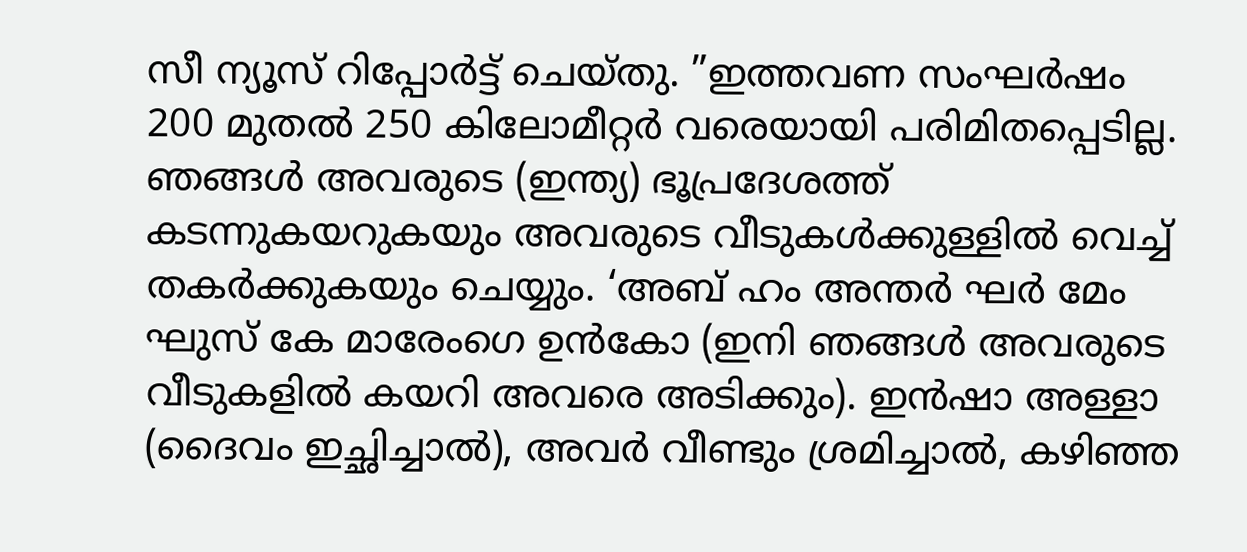സീ ന്യൂസ് റിപ്പോര്‍ട്ട് ചെയ്തു. ”ഇത്തവണ സംഘര്‍ഷം 200 മുതല്‍ 250 കിലോമീറ്റര്‍ വരെയായി പരിമിതപ്പെടില്ല. ഞങ്ങള്‍ അവരുടെ (ഇന്ത്യ) ഭൂപ്രദേശത്ത് കടന്നുകയറുകയും അവരുടെ വീടുകള്‍ക്കുള്ളില്‍ വെച്ച് തകര്‍ക്കുകയും ചെയ്യും. ‘അബ് ഹം അന്തര്‍ ഘര്‍ മേം ഘുസ് കേ മാരേംഗെ ഉന്‍കോ (ഇനി ഞങ്ങള്‍ അവരുടെ വീടുകളില്‍ കയറി അവരെ അടിക്കും). ഇന്‍ഷാ അള്ളാ (ദൈവം ഇച്ഛിച്ചാല്‍), അവര്‍ വീണ്ടും ശ്രമിച്ചാല്‍, കഴിഞ്ഞ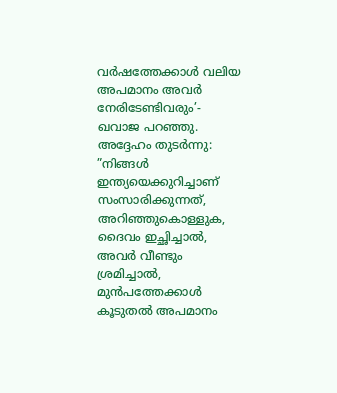വര്‍ഷത്തേക്കാള്‍ വലിയ അപമാനം അവര്‍ നേരിടേണ്ടിവരും’- ഖവാജ പറഞ്ഞു. അദ്ദേഹം തുടര്‍ന്നു: ”നിങ്ങള്‍ ഇന്ത്യയെക്കുറിച്ചാണ് സംസാരിക്കുന്നത്, അറിഞ്ഞുകൊള്ളുക, ദൈവം ഇച്ഛിച്ചാല്‍, അവര്‍ വീണ്ടും ശ്രമിച്ചാല്‍, മുന്‍പത്തേക്കാള്‍ കൂടുതല്‍ അപമാനം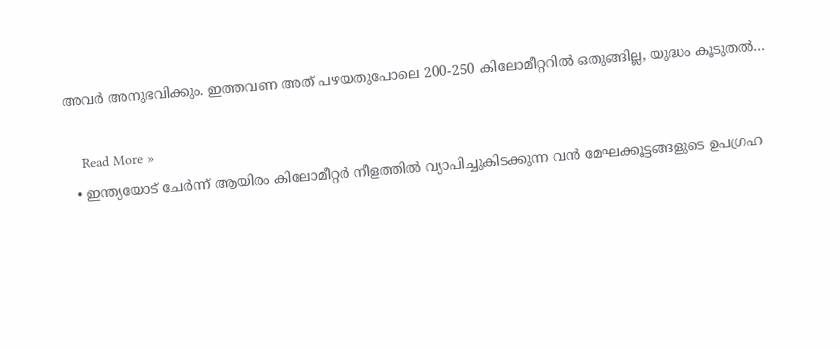അവര്‍ അനുഭവിക്കും. ഇത്തവണ അത് പഴയതുപോലെ 200-250 കിലോമീറ്ററില്‍ ഒതുങ്ങില്ല, യുദ്ധം കൂടുതല്‍…

    Read More »
  • ഇന്ത്യയോട് ചേർന്ന് ആയിരം കിലോമീറ്റർ നീളത്തിൽ വ്യാപിച്ചുകിടക്കുന്ന വൻ മേഘക്കൂട്ടങ്ങളുടെ ഉപഗ്രഹ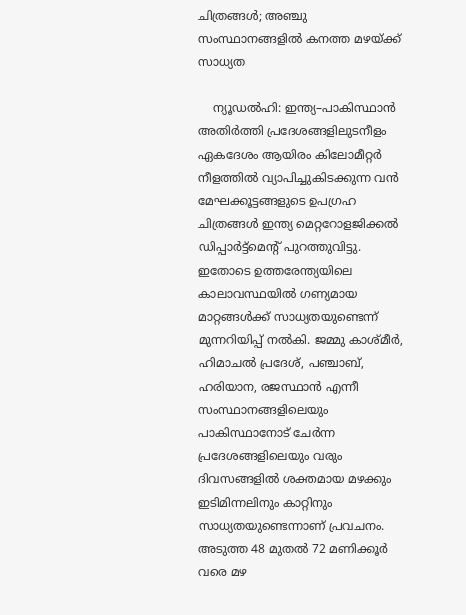ചിത്രങ്ങൾ; അഞ്ചു സംസ്ഥാനങ്ങളിൽ കനത്ത മഴയ്ക്ക് സാധ്യത

    ന്യൂഡൽഹി: ഇന്ത്യ–പാകിസ്ഥാൻ അതിർത്തി പ്രദേശങ്ങളിലുടനീളം ഏകദേശം ആയിരം കിലോമീറ്റർ നീളത്തിൽ വ്യാപിച്ചുകിടക്കുന്ന വൻ മേഘക്കൂട്ടങ്ങളുടെ ഉപഗ്രഹ ചിത്രങ്ങൾ ഇന്ത്യ മെറ്ററോളജിക്കൽ ഡിപ്പാർട്ട്മെന്റ് പുറത്തുവിട്ടു. ഇതോടെ ഉത്തരേന്ത്യയിലെ കാലാവസ്ഥയിൽ ഗണ്യമായ മാറ്റങ്ങൾക്ക് സാധ്യതയുണ്ടെന്ന് മുന്നറിയിപ്പ് നൽകി. ജമ്മു കാശ്മീർ, ഹിമാചൽ പ്രദേശ്, പഞ്ചാബ്, ഹരിയാന, രജസ്ഥാൻ എന്നീ സംസ്ഥാനങ്ങളിലെയും പാകിസ്ഥാനോട് ചേർന്ന പ്രദേശങ്ങളിലെയും വരും ദിവസങ്ങളിൽ ശക്തമായ മഴക്കും ഇടിമിന്നലിനും കാറ്റിനും സാധ്യതയുണ്ടെന്നാണ് പ്രവചനം. അടുത്ത 48 മുതൽ 72 മണിക്കൂർ വരെ മഴ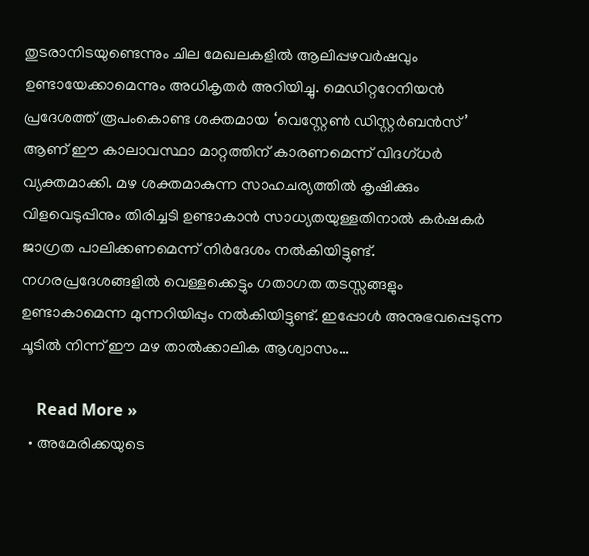തുടരാനിടയുണ്ടെന്നും ചില മേഖലകളിൽ ആലിപ്പഴവർഷവും ഉണ്ടായേക്കാമെന്നും അധികൃതർ അറിയിച്ചു. മെഡിറ്ററേനിയൻ പ്രദേശത്ത് രൂപംകൊണ്ട ശക്തമായ ‘വെസ്റ്റേൺ ഡിസ്റ്റർബൻസ്’ ആണ് ഈ കാലാവസ്ഥാ മാറ്റത്തിന് കാരണമെന്ന് വിദഗ്ധർ വ്യക്തമാക്കി. മഴ ശക്തമാകുന്ന സാഹചര്യത്തിൽ കൃഷിക്കും വിളവെടുപ്പിനും തിരിച്ചടി ഉണ്ടാകാൻ സാധ്യതയുള്ളതിനാൽ കർഷകർ ജാഗ്രത പാലിക്കണമെന്ന് നിർദേശം നൽകിയിട്ടുണ്ട്. നഗരപ്രദേശങ്ങളിൽ വെള്ളക്കെട്ടും ഗതാഗത തടസ്സങ്ങളും ഉണ്ടാകാമെന്ന മുന്നറിയിപ്പും നൽകിയിട്ടുണ്ട്. ഇപ്പോൾ അനുഭവപ്പെടുന്ന ചൂടിൽ നിന്ന് ഈ മഴ താൽക്കാലിക ആശ്വാസം…

    Read More »
  • അമേരിക്കയുടെ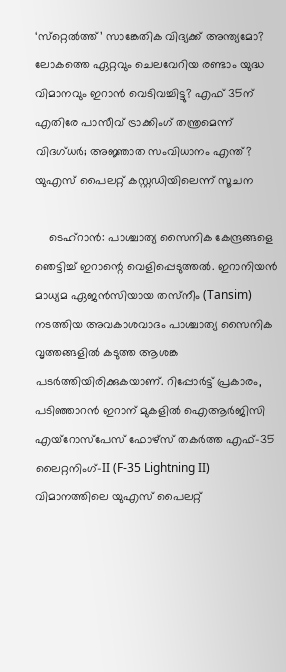‘സ്‌റ്റെല്‍ത്ത്’ സാങ്കേതിക വിദ്യക്ക് അന്ത്യമോ? ലോകത്തെ ഏറ്റവും ചെലവേറിയ രണ്ടാം യുദ്ധ വിമാനവും ഇറാന്‍ വെടിവച്ചിട്ടു? എഫ് 35ന് എതിരേ പാസീവ് ട്രാക്കിംഗ് തന്ത്രമെന്ന് വിദഗ്ധര്‍; അജ്ഞാത സംവിധാനം എന്ത്? യുഎസ് പൈലറ്റ് കസ്റ്റഡിയിലെന്ന് സൂചന

    ടെഹ്‌റാന്‍: പാശ്ചാത്യ സൈനിക കേന്ദ്രങ്ങളെ ഞെട്ടിച്ച് ഇറാന്റെ വെളിപ്പെടുത്തല്‍. ഇറാനിയന്‍ മാധ്യമ ഏജന്‍സിയായ തസ്‌നീം (Tansim) നടത്തിയ അവകാശവാദം പാശ്ചാത്യ സൈനിക വൃത്തങ്ങളില്‍ കടുത്ത ആശങ്ക പടര്‍ത്തിയിരിക്കുകയാണ്. റിപ്പോര്‍ട്ട് പ്രകാരം, പടിഞ്ഞാറന്‍ ഇറാന് മുകളില്‍ ഐആര്‍ജിസി എയ്റോസ്പേസ് ഫോഴ്സ് തകര്‍ത്ത എഫ്-35 ലൈറ്റനിംഗ്-II (F-35 Lightning II) വിമാനത്തിലെ യുഎസ് പൈലറ്റ്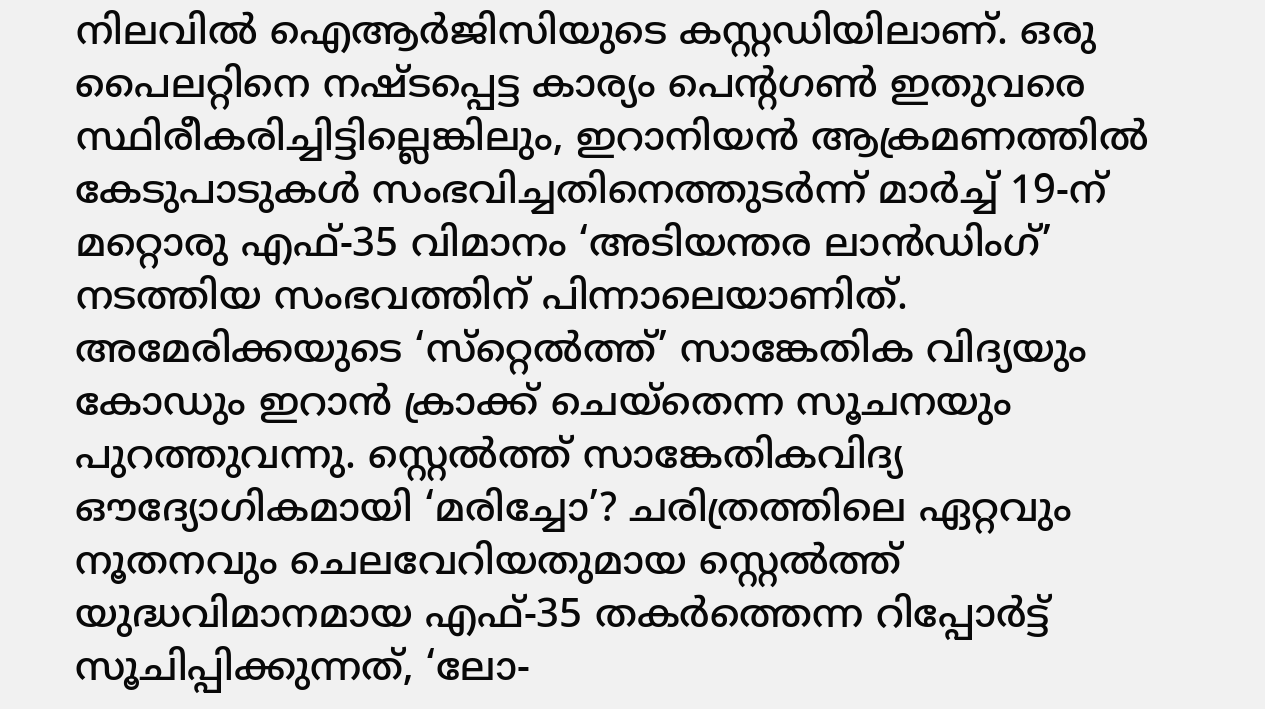നിലവില്‍ ഐആര്‍ജിസിയുടെ കസ്റ്റഡിയിലാണ്. ഒരു പൈലറ്റിനെ നഷ്ടപ്പെട്ട കാര്യം പെന്റഗണ്‍ ഇതുവരെ സ്ഥിരീകരിച്ചിട്ടില്ലെങ്കിലും, ഇറാനിയന്‍ ആക്രമണത്തില്‍ കേടുപാടുകള്‍ സംഭവിച്ചതിനെത്തുടര്‍ന്ന് മാര്‍ച്ച് 19-ന് മറ്റൊരു എഫ്-35 വിമാനം ‘അടിയന്തര ലാന്‍ഡിംഗ്’ നടത്തിയ സംഭവത്തിന് പിന്നാലെയാണിത്. അമേരിക്കയുടെ ‘സ്‌റ്റെല്‍ത്ത്’ സാങ്കേതിക വിദ്യയും കോഡും ഇറാന്‍ ക്രാക്ക് ചെയ്‌തെന്ന സൂചനയും പുറത്തുവന്നു. സ്റ്റെല്‍ത്ത് സാങ്കേതികവിദ്യ ഔദ്യോഗികമായി ‘മരിച്ചോ’? ചരിത്രത്തിലെ ഏറ്റവും നൂതനവും ചെലവേറിയതുമായ സ്റ്റെല്‍ത്ത് യുദ്ധവിമാനമായ എഫ്-35 തകര്‍ത്തെന്ന റിപ്പോര്‍ട്ട് സൂചിപ്പിക്കുന്നത്, ‘ലോ-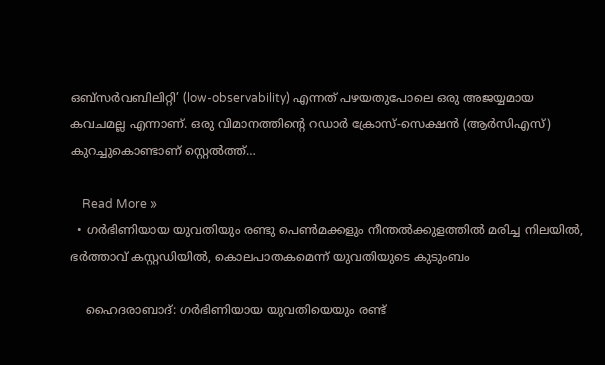ഒബ്സര്‍വബിലിറ്റി’ (low-observability) എന്നത് പഴയതുപോലെ ഒരു അജയ്യമായ കവചമല്ല എന്നാണ്. ഒരു വിമാനത്തിന്റെ റഡാര്‍ ക്രോസ്-സെക്ഷന്‍ (ആര്‍സിഎസ്) കുറച്ചുകൊണ്ടാണ് സ്റ്റെല്‍ത്ത്…

    Read More »
  • ഗർഭിണിയായ യുവതിയും രണ്ടു പെൺമക്കളും നീന്തൽക്കുളത്തിൽ മരിച്ച നിലയിൽ, ഭർത്താവ് കസ്റ്റഡിയിൽ, കൊലപാതകമെന്ന് യുവതിയുടെ കുടുംബം

    ഹൈദരാബാദ്: ഗർഭിണിയായ യുവതിയെയും രണ്ട്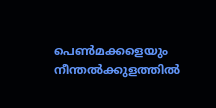പെൺമക്കളെയും നീന്തൽക്കുളത്തിൽ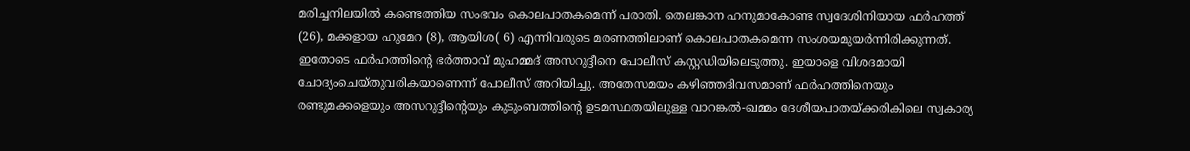മരിച്ചനിലയിൽ കണ്ടെത്തിയ സംഭവം കൊലപാതകമെന്ന് പരാതി. തെലങ്കാന ഹനുമാകോണ്ട സ്വദേശിനിയായ ഫർഹത്ത് (26), മക്കളായ ഹുമേറ (8), ആയിശ( 6) എന്നിവരുടെ മരണത്തിലാണ് കൊലപാതകമെന്ന സംശയമുയർന്നിരിക്കുന്നത്. ഇതോടെ ഫർഹത്തിന്റെ ഭർത്താവ് മുഹമ്മദ് അസറുദ്ദീനെ പോലീസ് കസ്റ്റഡിയിലെടുത്തു. ഇയാളെ വിശദമായി ചോദ്യംചെയ്തുവരികയാണെന്ന് പോലീസ് അറിയിച്ചു. അതേസമയം കഴിഞ്ഞദിവസമാണ് ഫർഹത്തിനെയും രണ്ടുമക്കളെയും അസറുദ്ദീന്റെയും കുടുംബത്തിന്റെ ഉടമസ്ഥതയിലുള്ള വാറങ്കൽ-ഖമ്മം ദേശീയപാതയ്ക്കരികിലെ സ്വകാര്യ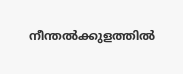നീന്തൽക്കുളത്തിൽ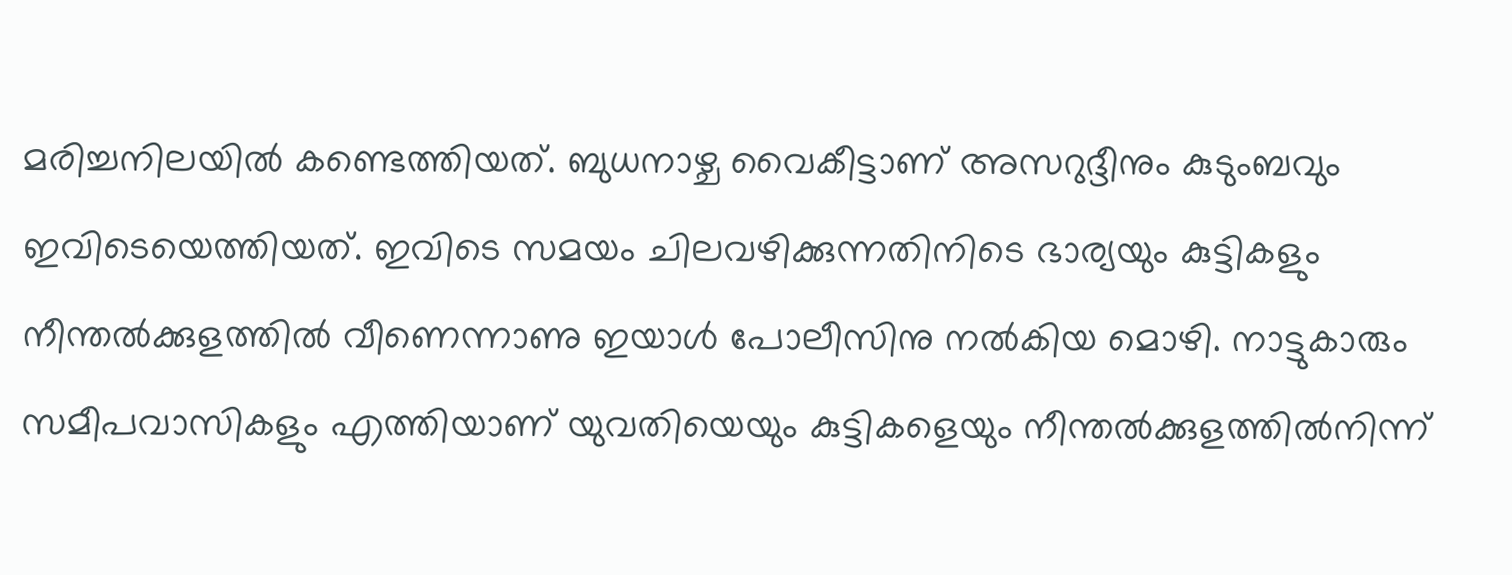മരിച്ചനിലയിൽ കണ്ടെത്തിയത്. ബുധനാഴ്ച വൈകീട്ടാണ് അസറുദ്ദീനും കുടുംബവും ഇവിടെയെത്തിയത്. ഇവിടെ സമയം ചിലവഴിക്കുന്നതിനിടെ ഭാര്യയും കുട്ടികളും നീന്തൽക്കുളത്തിൽ വീണെന്നാണു ഇയാൾ പോലീസിനു നൽകിയ മൊഴി. നാട്ടുകാരും സമീപവാസികളും എത്തിയാണ് യുവതിയെയും കുട്ടികളെയും നീന്തൽക്കുളത്തിൽനിന്ന്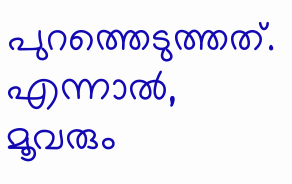പുറത്തെടുത്തത്. എന്നാൽ, മൂവരും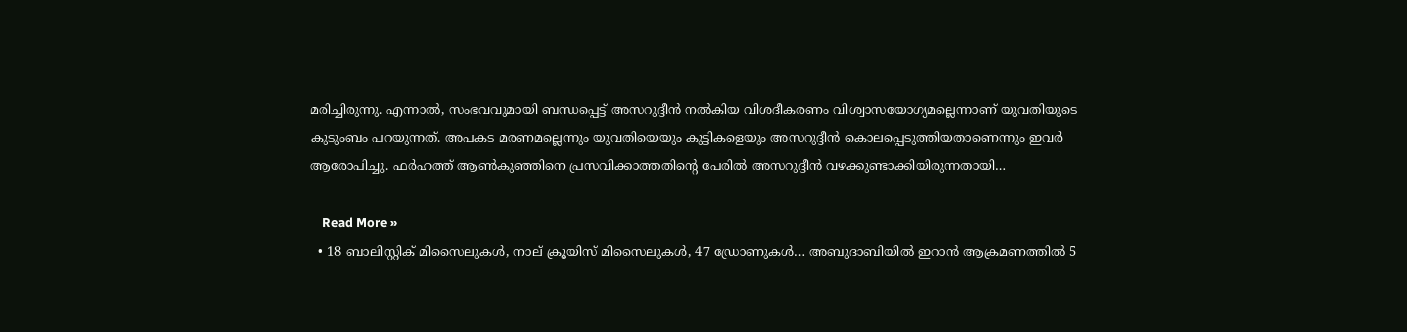മരിച്ചിരുന്നു. എന്നാൽ, സംഭവവുമായി ബന്ധപ്പെട്ട് അസറുദ്ദീൻ നൽകിയ വിശദീകരണം വിശ്വാസയോഗ്യമല്ലെന്നാണ് യുവതിയുടെ കുടുംബം പറയുന്നത്. അപകട മരണമല്ലെന്നും യുവതിയെയും കുട്ടികളെയും അസറുദ്ദീൻ കൊലപ്പെടുത്തിയതാണെന്നും ഇവർ ആരോപിച്ചു. ഫർഹത്ത് ആൺകുഞ്ഞിനെ പ്രസവിക്കാത്തതിന്റെ പേരിൽ അസറുദ്ദീൻ വഴക്കുണ്ടാക്കിയിരുന്നതായി…

    Read More »
  • 18 ബാലിസ്റ്റിക് മിസൈലുകൾ, നാല് ക്രൂയിസ് മിസൈലുകൾ, 47 ഡ്രോണുകൾ… അബുദാബിയിൽ ഇറാൻ ആക്രമണത്തിൽ 5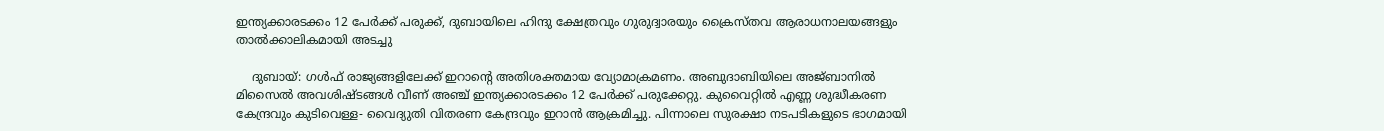ഇന്ത്യക്കാരടക്കം 12 പേർക്ക് പരുക്ക്, ദുബായിലെ ഹിന്ദു ക്ഷേത്രവും ഗുരുദ്വാരയും ക്രൈസ്തവ ആരാധനാലയങ്ങളും താൽക്കാലികമായി അടച്ചു

    ദുബായ്: ഗൾഫ് രാജ്യങ്ങളിലേക്ക് ഇറാന്റെ അതിശക്തമായ വ്യോമാക്രമണം. അബുദാബിയിലെ അജ്ബാനിൽ മിസൈൽ അവശിഷ്ടങ്ങൾ വീണ് അഞ്ച് ഇന്ത്യക്കാരടക്കം 12 പേർക്ക് പരുക്കേറ്റു. കുവൈറ്റിൽ എണ്ണ ശുദ്ധീകരണ കേന്ദ്രവും കുടിവെള്ള- വൈദ്യുതി വിതരണ കേന്ദ്രവും ഇറാൻ ആക്രമിച്ചു. പിന്നാലെ സുരക്ഷാ നടപടികളുടെ ഭാഗമായി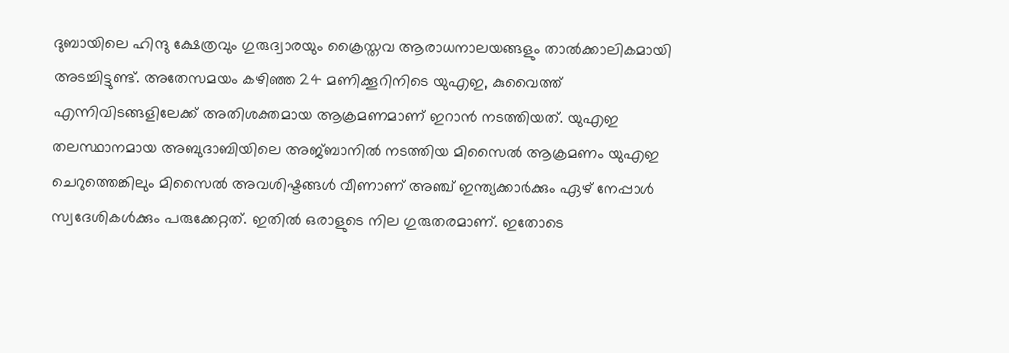ദുബായിലെ ഹിന്ദു ക്ഷേത്രവും ഗുരുദ്വാരയും ക്രൈസ്തവ ആരാധനാലയങ്ങളും താൽക്കാലികമായി അടച്ചിട്ടുണ്ട്. അതേസമയം കഴിഞ്ഞ 24 മണിക്കൂറിനിടെ യുഎഇ, കുവൈത്ത് എന്നിവിടങ്ങളിലേക്ക് അതിശക്തമായ ആക്രമണമാണ് ഇറാൻ നടത്തിയത്. യുഎഇ തലസ്ഥാനമായ അബുദാബിയിലെ അജ്ബാനിൽ നടത്തിയ മിസൈൽ ആക്രമണം യുഎഇ ചെറുത്തെങ്കിലും മിസൈൽ അവശിഷ്ടങ്ങൾ വീണാണ് അഞ്ച് ഇന്ത്യക്കാർക്കും ഏഴ് നേപ്പാൾ സ്വദേശികൾക്കും പരുക്കേറ്റത്. ഇതിൽ ഒരാളുടെ നില ഗുരുതരമാണ്. ഇതോടെ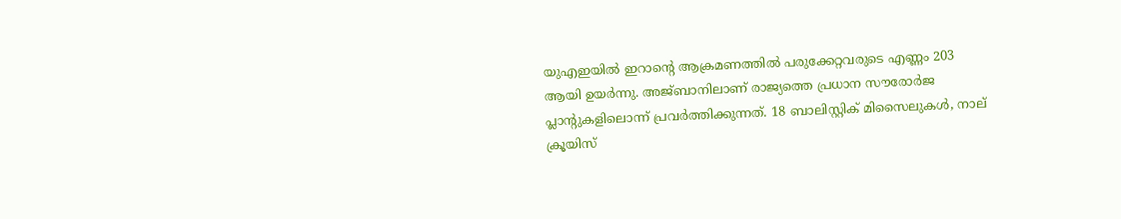യുഎഇയിൽ ഇറാന്റെ ആക്രമണത്തിൽ പരുക്കേറ്റവരുടെ എണ്ണം 203 ആയി ഉയർന്നു. അജ്ബാനിലാണ് രാജ്യത്തെ പ്രധാന സൗരോർജ പ്ലാന്റുകളിലൊന്ന് പ്രവർത്തിക്കുന്നത്. 18 ബാലിസ്റ്റിക് മിസൈലുകൾ, നാല് ക്രൂയിസ്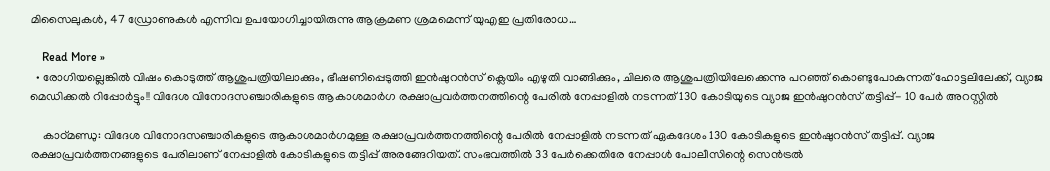മിസൈലുകൾ, 47 ഡ്രോണുകൾ എന്നിവ ഉപയോഗിച്ചായിരുന്നു ആക്രമണ ശ്രമമെന്ന് യുഎഇ പ്രതിരോധ…

    Read More »
  • രോഗിയല്ലെങ്കിൽ വിഷം കൊടുത്ത് ആശുപത്രിയിലാക്കും, ഭീഷണിപ്പെടുത്തി ഇൻഷുറൻസ് ക്ലെയിം എഴുതി വാങ്ങിക്കും, ചിലരെ ആശുപത്രിയിലേക്കെന്നു പറഞ്ഞ് കൊണ്ടുപോകുന്നത് ഹോട്ടലിലേക്ക്, വ്യാജ മെഡിക്കൽ റിപ്പോർട്ടും!! വിദേശ വിനോദസഞ്ചാരികളുടെ ആകാശമാർഗ രക്ഷാപ്രവർത്തനത്തിന്റെ പേരിൽ നേപ്പാളിൽ നടന്നത് 130 കോടിയുടെ വ്യാജ ഇൻഷുറൻസ് തട്ടിപ്പ്- 10 പേർ അറസ്റ്റിൽ

    കാഠ്മണ്ഡു: വിദേശ വിനോദസഞ്ചാരികളുടെ ആകാശമാർഗമുള്ള രക്ഷാപ്രവർത്തനത്തിന്റെ പേരിൽ നേപ്പാളിൽ നടന്നത് ഏകദേശം 130 കോടികളുടെ ഇൻഷുറൻസ് തട്ടിപ്പ്. വ്യാജ രക്ഷാപ്രവർത്തനങ്ങളുടെ പേരിലാണ് നേപ്പാളിൽ കോടികളുടെ തട്ടിപ്പ് അരങ്ങേറിയത്. സംഭവത്തിൽ 33 പേർക്കെതിരേ നേപ്പാൾ പോലീസിന്റെ സെൻട്രൽ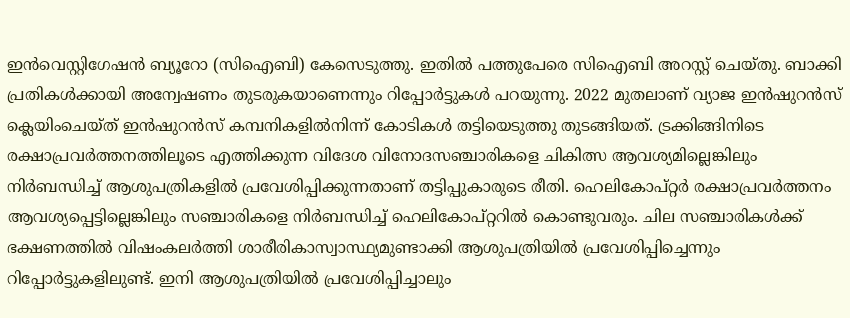ഇൻവെസ്റ്റിഗേഷൻ ബ്യൂറോ (സിഐബി) കേസെടുത്തു. ഇതിൽ പത്തുപേരെ സിഐബി അറസ്റ്റ്‌ ചെയ്തു. ബാക്കി പ്രതികൾക്കായി അന്വേഷണം തുടരുകയാണെന്നും റിപ്പോർട്ടുകൾ പറയുന്നു. 2022 മുതലാണ് വ്യാജ ഇൻഷുറൻസ് ക്ലെയിംചെയ്ത് ഇൻഷുറൻസ് കമ്പനികളിൽനിന്ന് കോടികൾ തട്ടിയെടുത്തു തുടങ്ങിയത്. ട്രക്കിങ്ങിനിടെ രക്ഷാപ്രവർത്തനത്തിലൂടെ എത്തിക്കുന്ന വിദേശ വിനോദസഞ്ചാരികളെ ചികിത്സ ആവശ്യമില്ലെങ്കിലും നിർബന്ധിച്ച് ആശുപത്രികളിൽ പ്രവേശിപ്പിക്കുന്നതാണ് തട്ടിപ്പുകാരുടെ രീതി. ഹെലികോപ്റ്റർ രക്ഷാപ്രവർത്തനം ആവശ്യപ്പെട്ടില്ലെങ്കിലും സഞ്ചാരികളെ നിർബന്ധിച്ച് ഹെലികോപ്റ്ററിൽ കൊണ്ടുവരും. ചില സഞ്ചാരികൾക്ക് ഭക്ഷണത്തിൽ വിഷംകലർത്തി ശാരീരികാസ്വാസ്ഥ്യമുണ്ടാക്കി ആശുപത്രിയിൽ പ്രവേശിപ്പിച്ചെന്നും റിപ്പോർട്ടുകളിലുണ്ട്. ഇനി ആശുപത്രിയിൽ പ്രവേശിപ്പിച്ചാലും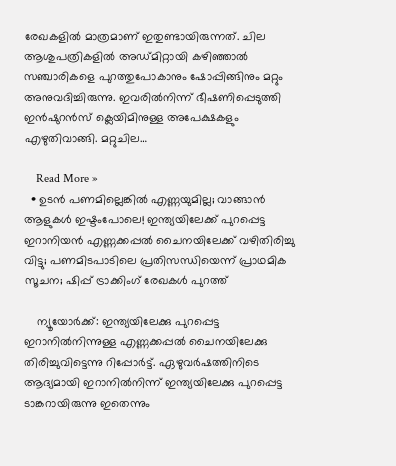രേഖകളിൽ മാത്രമാണ് ഇതുണ്ടായിരുന്നത്. ചില ആശുപത്രികളിൽ അഡ്മിറ്റായി കഴിഞ്ഞാൽ സഞ്ചാരികളെ പുറത്തുപോകാനും ഷോപ്പിങ്ങിനും മറ്റും അനുവദിച്ചിരുന്നു. ഇവരിൽനിന്ന് ഭീഷണിപ്പെടുത്തി ഇൻഷുറൻസ് ക്ലെയിമിനുള്ള അപേക്ഷകളും എഴുതിവാങ്ങി. മറ്റുചില…

    Read More »
  • ഉടന്‍ പണമില്ലെങ്കില്‍ എണ്ണയുമില്ല; വാങ്ങാന്‍ ആളുകള്‍ ഇഷ്ടംപോലെ! ഇന്ത്യയിലേക്ക് പുറപ്പെട്ട ഇറാനിയന്‍ എണ്ണക്കപ്പല്‍ ചൈനയിലേക്ക് വഴിതിരിച്ചു വിട്ടു; പണമിടപാടിലെ പ്രതിസന്ധിയെന്ന് പ്രാഥമിക സൂചന; ഷിപ്പ് ട്രാക്കിംഗ് രേഖകള്‍ പുറത്ത്

    ന്യൂയോര്‍ക്ക്: ഇന്ത്യയിലേക്കു പുറപ്പെട്ട ഇറാനില്‍നിന്നുള്ള എണ്ണക്കപ്പല്‍ ചൈനയിലേക്കു തിരിച്ചുവിട്ടെന്നു റിപ്പോര്‍ട്ട്. ഏഴുവര്‍ഷത്തിനിടെ ആദ്യമായി ഇറാനില്‍നിന്ന് ഇന്ത്യയിലേക്കു പുറപ്പെട്ട ടാങ്കറായിരുന്നു ഇതെന്നും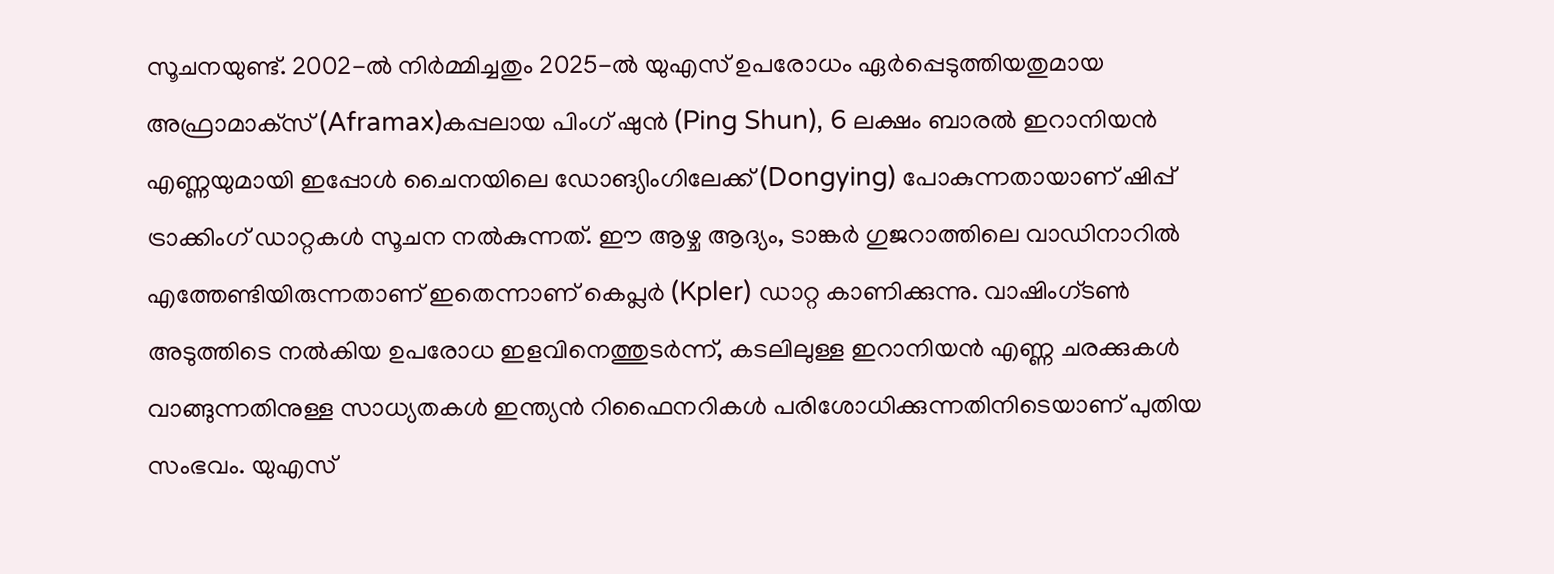സൂചനയുണ്ട്. 2002-ല്‍ നിര്‍മ്മിച്ചതും 2025-ല്‍ യുഎസ് ഉപരോധം ഏര്‍പ്പെടുത്തിയതുമായ അഫ്രാമാക്‌സ് (Aframax)കപ്പലായ പിംഗ് ഷുന്‍ (Ping Shun), 6 ലക്ഷം ബാരല്‍ ഇറാനിയന്‍ എണ്ണയുമായി ഇപ്പോള്‍ ചൈനയിലെ ഡോങ്യിംഗിലേക്ക് (Dongying) പോകുന്നതായാണ് ഷിപ്പ് ട്രാക്കിംഗ് ഡാറ്റകള്‍ സൂചന നല്‍കുന്നത്. ഈ ആഴ്ച ആദ്യം, ടാങ്കര്‍ ഗുജറാത്തിലെ വാഡിനാറില്‍ എത്തേണ്ടിയിരുന്നതാണ് ഇതെന്നാണ് കെപ്ലര്‍ (Kpler) ഡാറ്റ കാണിക്കുന്നു. വാഷിംഗ്ടണ്‍ അടുത്തിടെ നല്‍കിയ ഉപരോധ ഇളവിനെത്തുടര്‍ന്ന്, കടലിലുള്ള ഇറാനിയന്‍ എണ്ണ ചരക്കുകള്‍ വാങ്ങുന്നതിനുള്ള സാധ്യതകള്‍ ഇന്ത്യന്‍ റിഫൈനറികള്‍ പരിശോധിക്കുന്നതിനിടെയാണ് പുതിയ സംഭവം. യുഎസ്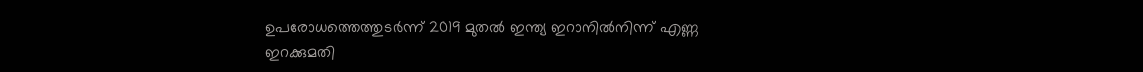ഉപരോധത്തെത്തുടര്‍ന്ന് 2019 മുതല്‍ ഇന്ത്യ ഇറാനില്‍നിന്ന് എണ്ണ ഇറക്കുമതി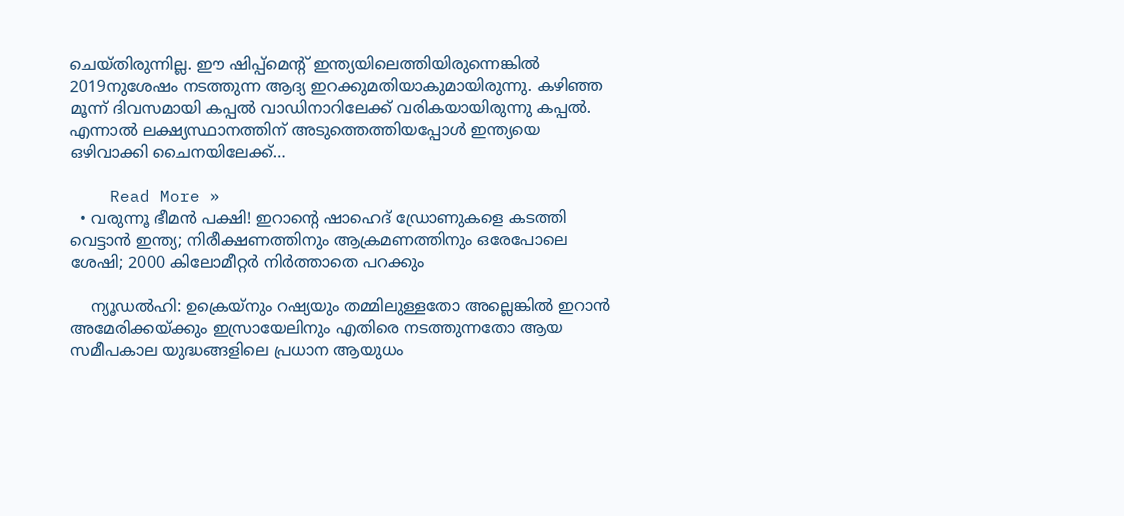ചെയ്തിരുന്നില്ല. ഈ ഷിപ്പ്‌മെന്റ് ഇന്ത്യയിലെത്തിയിരുന്നെങ്കില്‍ 2019നുശേഷം നടത്തുന്ന ആദ്യ ഇറക്കുമതിയാകുമായിരുന്നു. കഴിഞ്ഞ മൂന്ന് ദിവസമായി കപ്പല്‍ വാഡിനാറിലേക്ക് വരികയായിരുന്നു കപ്പല്‍. എന്നാല്‍ ലക്ഷ്യസ്ഥാനത്തിന് അടുത്തെത്തിയപ്പോള്‍ ഇന്ത്യയെ ഒഴിവാക്കി ചൈനയിലേക്ക്…

    Read More »
  • വരുന്നൂ ഭീമന്‍ പക്ഷി! ഇറാന്റെ ഷാഹെദ് ഡ്രോണുകളെ കടത്തി വെട്ടാന്‍ ഇന്ത്യ; നിരീക്ഷണത്തിനും ആക്രമണത്തിനും ഒരേപോലെ ശേഷി; 2000 കിലോമീറ്റര്‍ നിര്‍ത്താതെ പറക്കും

    ന്യൂഡല്‍ഹി: ഉക്രെയ്‌നും റഷ്യയും തമ്മിലുള്ളതോ അല്ലെങ്കില്‍ ഇറാന്‍ അമേരിക്കയ്ക്കും ഇസ്രായേലിനും എതിരെ നടത്തുന്നതോ ആയ സമീപകാല യുദ്ധങ്ങളിലെ പ്രധാന ആയുധം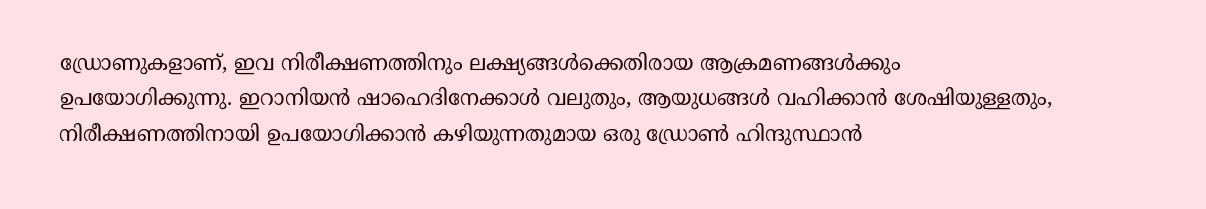ഡ്രോണുകളാണ്, ഇവ നിരീക്ഷണത്തിനും ലക്ഷ്യങ്ങള്‍ക്കെതിരായ ആക്രമണങ്ങള്‍ക്കും ഉപയോഗിക്കുന്നു. ഇറാനിയന്‍ ഷാഹെദിനേക്കാള്‍ വലുതും, ആയുധങ്ങള്‍ വഹിക്കാന്‍ ശേഷിയുള്ളതും, നിരീക്ഷണത്തിനായി ഉപയോഗിക്കാന്‍ കഴിയുന്നതുമായ ഒരു ഡ്രോണ്‍ ഹിന്ദുസ്ഥാന്‍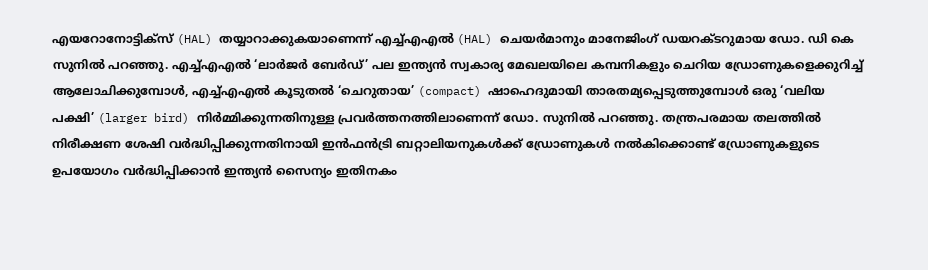എയറോനോട്ടിക്‌സ് (HAL) തയ്യാറാക്കുകയാണെന്ന് എച്ച്എഎല്‍ (HAL) ചെയര്‍മാനും മാനേജിംഗ് ഡയറക്ടറുമായ ഡോ. ഡി കെ സുനില്‍ പറഞ്ഞു. എച്ച്എഎല്‍ ‘ലാര്‍ജര്‍ ബേര്‍ഡ്’ പല ഇന്ത്യന്‍ സ്വകാര്യ മേഖലയിലെ കമ്പനികളും ചെറിയ ഡ്രോണുകളെക്കുറിച്ച് ആലോചിക്കുമ്പോള്‍, എച്ച്എഎല്‍ കൂടുതല്‍ ‘ചെറുതായ’ (compact) ഷാഹെദുമായി താരതമ്യപ്പെടുത്തുമ്പോള്‍ ഒരു ‘വലിയ പക്ഷി’ (larger bird) നിര്‍മ്മിക്കുന്നതിനുള്ള പ്രവര്‍ത്തനത്തിലാണെന്ന് ഡോ. സുനില്‍ പറഞ്ഞു. തന്ത്രപരമായ തലത്തില്‍ നിരീക്ഷണ ശേഷി വര്‍ദ്ധിപ്പിക്കുന്നതിനായി ഇന്‍ഫന്‍ട്രി ബറ്റാലിയനുകള്‍ക്ക് ഡ്രോണുകള്‍ നല്‍കിക്കൊണ്ട് ഡ്രോണുകളുടെ ഉപയോഗം വര്‍ദ്ധിപ്പിക്കാന്‍ ഇന്ത്യന്‍ സൈന്യം ഇതിനകം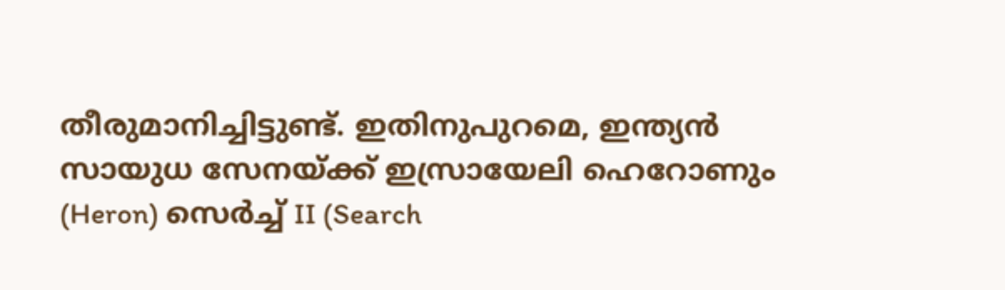തീരുമാനിച്ചിട്ടുണ്ട്. ഇതിനുപുറമെ, ഇന്ത്യന്‍ സായുധ സേനയ്ക്ക് ഇസ്രായേലി ഹെറോണും (Heron) സെര്‍ച്ച് II (Search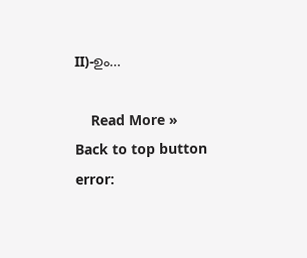II)-ഉം…

    Read More »
Back to top button
error: